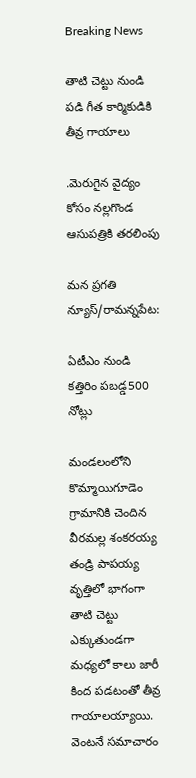Breaking News

తాటి చెట్టు నుండి పడి గీత కార్మికుడికి తీవ్ర గాయాలు

.మెరుగైన వైద్యం కోసం నల్లగొండ ఆసుపత్రికి తరలింపు

మన ప్రగతి న్యూస్/రామన్నపేట:

ఏటీఎం నుండి కత్తిరిం పబడ్డ500 నోట్లు

మండలంలోని కొమ్మాయిగూడెం గ్రామానికి చెందిన వీరమల్ల శంకరయ్య తండ్రి పాపయ్య వృత్తిలో భాగంగా తాటి చెట్టు ఎక్కుతుండగా మధ్యలో కాలు జారీ కింద పడటంతో తీవ్ర గాయాలయ్యాయి. వెంటనే సమాచారం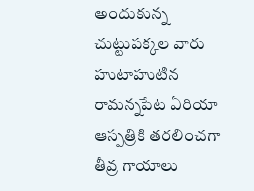అందుకున్న చుట్టుపక్కల వారు హుటాహుటిన రామన్నపేట ఏరియా ఆస్పత్రికి తరలించగా తీవ్ర గాయాలు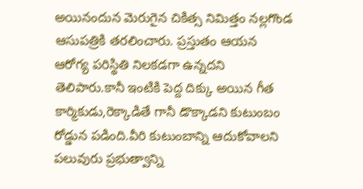అయినందున మెరుగైన చికిత్స నిమిత్తం నల్లగొండ ఆసుపత్రికి తరలించారు. ప్రస్తుతం ఆయన ఆరోగ్య పరిస్థితి నిలకడగా ఉన్నదని తెలిపారు.కానీ ఇంటికి పెద్ద దిక్కు అయిన గీత కార్మికుడు,రెక్కాడితే గానీ డొక్కాడని కుటుంబం రోడ్డున పడింది.వీరి కుటుంబాన్ని ఆదుకోవాలని పలువురు ప్రభుత్వాన్ని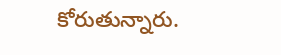కోరుతున్నారు.